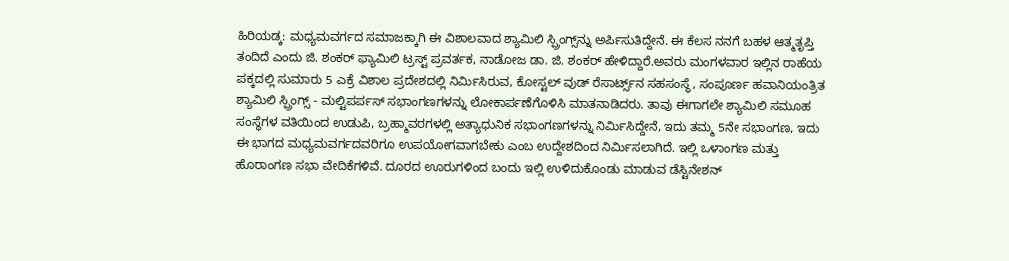ಹಿರಿಯಡ್ಕ: ಮಧ್ಯಮವರ್ಗದ ಸಮಾಜಕ್ಕಾಗಿ ಈ ವಿಶಾಲವಾದ ಶ್ಯಾಮಿಲಿ ಸ್ಪ್ರಿಂಗ್ಸ್‌ನ್ನು ಅರ್ಪಿಸುತಿದ್ದೇನೆ. ಈ ಕೆಲಸ ನನಗೆ ಬಹಳ ಆತ್ಮತೃಪ್ತಿ ತಂದಿದೆ ಎಂದು ಜಿ. ಶಂಕರ್ ಫ್ಯಾಮಿಲಿ ಟ್ರಸ್ಟ್ ಪ್ರವರ್ತಕ, ನಾಡೋಜ ಡಾ. ಜಿ. ಶಂಕರ್ ಹೇಳಿದ್ದಾರೆ.ಅವರು ಮಂಗಳವಾರ ಇಲ್ಲಿನ ರಾಹೆಯ ಪಕ್ಕದಲ್ಲಿ ಸುಮಾರು 5 ಎಕ್ರೆ ವಿಶಾಲ ಪ್ರದೇಶದಲ್ಲಿ ನಿರ್ಮಿಸಿರುವ, ಕೋಸ್ಟಲ್ ವುಡ್ ರೆಸಾರ್ಟ್ಸ್‌ನ ಸಹಸಂಸ್ಥೆ, ಸಂಪೂರ್ಣ ಹವಾನಿಯಂತ್ರಿತ ಶ್ಯಾಮಿಲಿ ಸ್ಪ್ರಿಂಗ್ಸ್‌ - ಮಲ್ಟಿಪರ್ಪಸ್ ಸಭಾಂಗಣಗಳನ್ನು ಲೋಕಾರ್ಪಣೆಗೊಳಿಸಿ ಮಾತನಾಡಿದರು. ತಾವು ಈಗಾಗಲೇ ಶ್ಯಾಮಿಲಿ ಸಮೂಹ ಸಂಸ್ಥೆಗಳ ವತಿಯಿಂದ ಉಡುಪಿ, ಬ್ರಹ್ಮಾವರಗಳಲ್ಲಿ ಅತ್ಯಾಧುನಿಕ ಸಭಾಂಗಣಗಳನ್ನು ನಿರ್ಮಿಸಿದ್ದೇನೆ, ಇದು ತಮ್ಮ 5ನೇ ಸಭಾಂಗಣ, ಇದು ಈ ಭಾಗದ ಮಧ್ಯಮವರ್ಗದವರಿಗೂ ಉಪಯೋಗವಾಗಬೇಕು ಎಂಬ ಉದ್ದೇಶದಿಂದ ನಿರ್ಮಿಸಲಾಗಿದೆ. ಇಲ್ಲಿ ಒಳಾಂಗಣ ಮತ್ತು ಹೊರಾಂಗಣ ಸಭಾ ವೇದಿಕೆಗಳಿವೆ. ದೂರದ ಊರುಗಳಿಂದ ಬಂದು ಇಲ್ಲಿ ಉಳಿದುಕೊಂಡು ಮಾಡುವ ಡೆಸ್ಟಿನೇಶನ್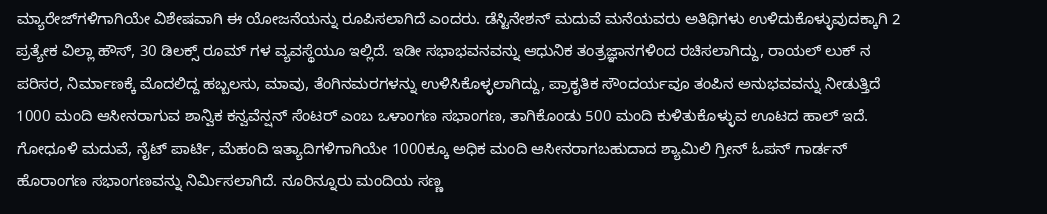ಮ್ಯಾರೇಜ್‌ಗಳಿಗಾಗಿಯೇ ವಿಶೇಷವಾಗಿ ಈ ಯೋಜನೆಯನ್ನು ರೂಪಿಸಲಾಗಿದೆ ಎಂದರು. ಡೆಸ್ಟಿನೇಶನ್ ಮದುವೆ ಮನೆಯವರು ಅತಿಥಿಗಳು ಉಳಿದುಕೊಳ್ಳುವುದಕ್ಕಾಗಿ 2 ಪ್ರತ್ಯೇಕ ವಿಲ್ಲಾ ಹೌಸ್, 30 ಡಿಲಕ್ಸ್ ರೂಮ್ ಗಳ ವ್ಯವಸ್ಥೆಯೂ ಇಲ್ಲಿದೆ. ಇಡೀ ಸಭಾಭವನವನ್ನು ಆಧುನಿಕ ತಂತ್ರಜ್ಞಾನಗಳಿಂದ ರಚಿಸಲಾಗಿದ್ದು, ರಾಯಲ್ ಲುಕ್ ನ ಪರಿಸರ, ನಿರ್ಮಾಣಕ್ಕೆ ಮೊದಲಿದ್ದ ಹಬ್ಬಲಸು, ಮಾವು, ತೆಂಗಿನಮರಗಳನ್ನು ಉಳಿಸಿಕೊಳ್ಳಲಾಗಿದ್ದು, ಪ್ರಾಕೃತಿಕ ಸೌಂದರ್ಯವೂ ತಂಪಿನ ಅನುಭವವನ್ನು ನೀಡುತ್ತಿದೆ 1000 ಮಂದಿ ಆಸೀನರಾಗುವ ಶಾನ್ವಿಕ ಕನ್ವವೆನ್ಷನ್ ಸೆಂಟರ್ ಎಂಬ ಒಳಾಂಗಣ ಸಭಾಂಗಣ, ತಾಗಿಕೊಂಡು 500 ಮಂದಿ ಕುಳಿತುಕೊಳ್ಳುವ ಊಟದ ಹಾಲ್ ಇದೆ. ಗೋಧೂಳಿ ಮದುವೆ, ನೈಟ್ ಪಾರ್ಟಿ, ಮೆಹಂದಿ ಇತ್ಯಾದಿಗಳಿಗಾಗಿಯೇ 1000ಕ್ಕೂ ಅಧಿಕ ಮಂದಿ ಆಸೀನರಾಗಬಹುದಾದ ಶ್ಯಾಮಿಲಿ ಗ್ರೀನ್ ಓಪನ್ ಗಾರ್ಡನ್ ಹೊರಾಂಗಣ ಸಭಾಂಗಣವನ್ನು ನಿರ್ಮಿಸಲಾಗಿದೆ. ನೂರಿನ್ನೂರು ಮಂದಿಯ ಸಣ್ಣ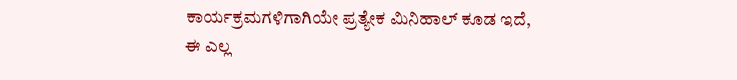ಕಾರ್ಯಕ್ರಮಗಳಿಗಾಗಿಯೇ ಪ್ರತ್ಯೇಕ ಮಿನಿಹಾಲ್ ಕೂಡ ಇದೆ, ಈ ಎಲ್ಲ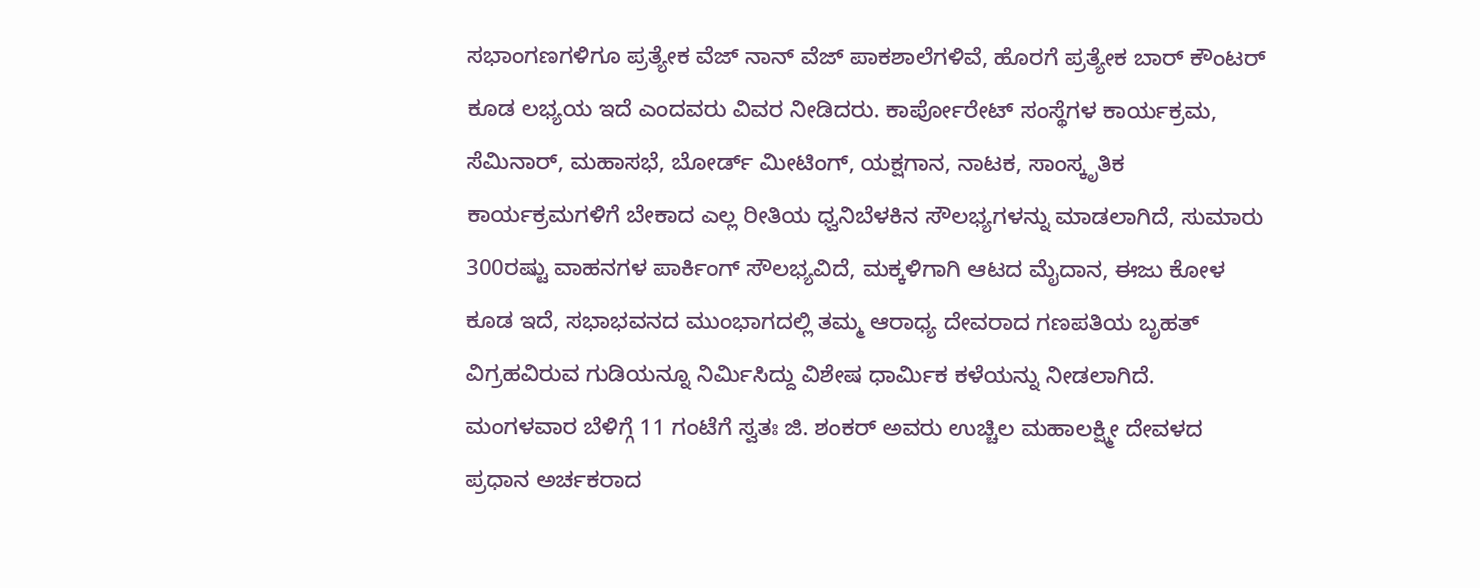ಸಭಾಂಗಣಗಳಿಗೂ ಪ್ರತ್ಯೇಕ ವೆಜ್ ನಾನ್ ವೆಜ್‌ ಪಾಕಶಾಲೆಗಳಿವೆ, ಹೊರಗೆ ಪ್ರತ್ಯೇಕ ಬಾರ್‌ ಕೌಂಟರ್ ಕೂಡ ಲಭ್ಯಯ ಇದೆ ಎಂದವರು ವಿವರ ನೀಡಿದರು. ಕಾರ್ಪೋರೇಟ್ ಸಂಸ್ಥೆಗಳ ಕಾರ್ಯಕ್ರಮ, ಸೆಮಿನಾರ್, ಮಹಾಸಭೆ, ಬೋರ್ಡ್ ಮೀಟಿಂಗ್, ಯಕ್ಷಗಾನ, ನಾಟಕ, ಸಾಂಸ್ಕೃತಿಕ ಕಾರ್ಯಕ್ರಮಗಳಿಗೆ ಬೇಕಾದ ಎಲ್ಲ ರೀತಿಯ ಧ್ವನಿಬೆಳಕಿನ ಸೌಲಭ್ಯಗಳನ್ನು ಮಾಡಲಾಗಿದೆ, ಸುಮಾರು 300ರಷ್ಟು ವಾಹನಗಳ ಪಾರ್ಕಿಂಗ್‌ ಸೌಲಭ್ಯವಿದೆ, ಮಕ್ಕಳಿಗಾಗಿ ಆಟದ ಮೈದಾನ, ಈಜು ಕೋಳ ಕೂಡ ಇದೆ, ಸಭಾಭವನದ ಮುಂಭಾಗದಲ್ಲಿ ತಮ್ಮ ಆರಾಧ್ಯ ದೇವರಾದ ಗಣಪತಿಯ ಬೃಹತ್ ವಿಗ್ರಹವಿರುವ ಗುಡಿಯನ್ನೂ ನಿರ್ಮಿಸಿದ್ದು ವಿಶೇಷ ಧಾರ್ಮಿಕ ಕಳೆಯನ್ನು ನೀಡಲಾಗಿದೆ. ಮಂಗಳವಾರ ಬೆಳಿಗ್ಗೆ 11 ಗಂಟೆಗೆ ಸ್ವತಃ ಜಿ. ಶಂಕರ್ ಅವರು ಉಚ್ಚಿಲ ಮಹಾಲಕ್ಷ್ಮೀ ದೇವಳದ ಪ್ರಧಾನ ಅರ್ಚಕರಾದ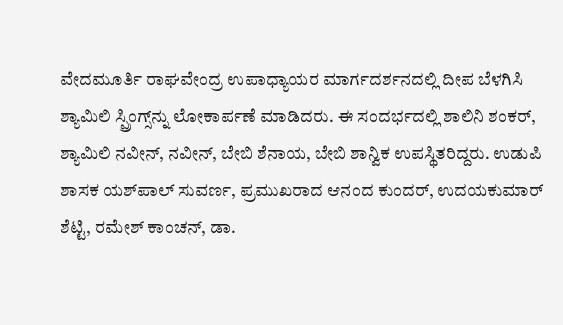ವೇದಮೂರ್ತಿ ರಾಘವೇಂದ್ರ ಉಪಾಧ್ಯಾಯರ ಮಾರ್ಗದರ್ಶನದಲ್ಲಿ ದೀಪ ಬೆಳಗಿಸಿ ಶ್ಯಾಮಿಲಿ ಸ್ಪ್ರಿಂಗ್ಸ್‌ನ್ನು ಲೋಕಾರ್ಪಣೆ ಮಾಡಿದರು. ಈ ಸಂದರ್ಭದಲ್ಲಿ ಶಾಲಿನಿ ಶಂಕರ್, ಶ್ಯಾಮಿಲಿ ನವೀನ್, ನವೀನ್, ಬೇಬಿ ಶೆನಾಯ, ಬೇಬಿ ಶಾನ್ವಿಕ ಉಪಸ್ಥಿತರಿದ್ದರು. ಉಡುಪಿ ಶಾಸಕ ಯಶ್‌ಪಾಲ್ ಸುವರ್ಣ, ಪ್ರಮುಖರಾದ ಆನಂದ ಕುಂದರ್, ಉದಯಕುಮಾರ್ ಶೆಟ್ಟಿ, ರಮೇಶ್ ಕಾಂಚನ್, ಡಾ.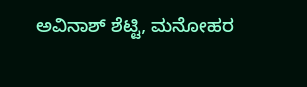ಅವಿನಾಶ್ ಶೆಟ್ಟಿ, ಮನೋಹರ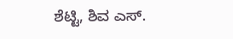ಶೆಟ್ಟಿ, ಶಿವ ಎಸ್.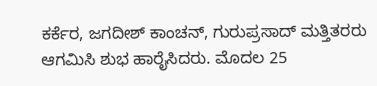ಕರ್ಕೆರ, ಜಗದೀಶ್ ಕಾಂಚನ್, ಗುರುಪ್ರಸಾದ್ ಮತ್ತಿತರರು ಆಗಮಿಸಿ ಶುಭ ಹಾರೈಸಿದರು. ಮೊದಲ 25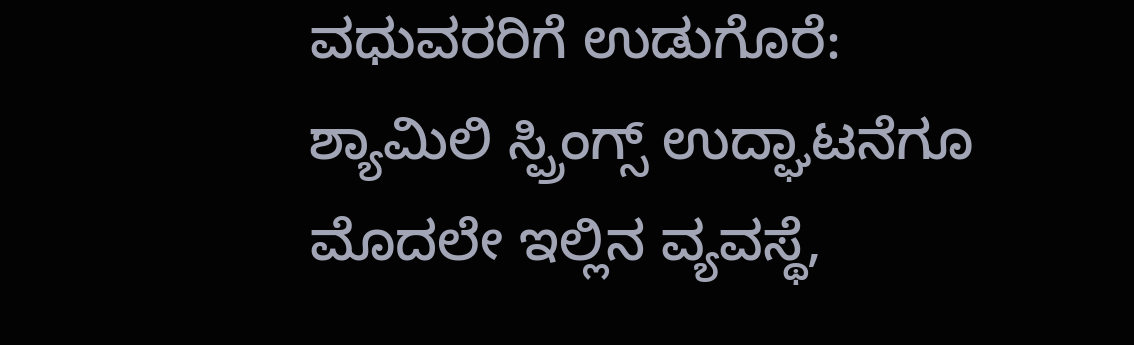ವಧುವರರಿಗೆ ಉಡುಗೊರೆ: ಶ್ಯಾಮಿಲಿ ಸ್ಪ್ರಿಂಗ್ಸ್ ಉದ್ಘಾಟನೆಗೂ ಮೊದಲೇ ಇಲ್ಲಿನ ವ್ಯವಸ್ಥೆ,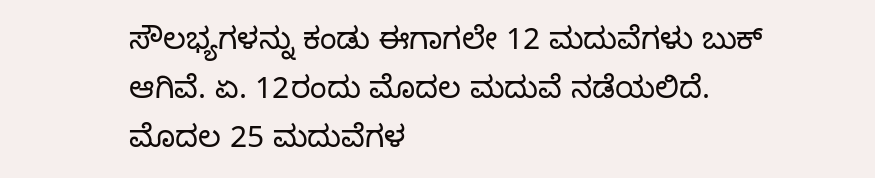ಸೌಲಭ್ಯಗಳನ್ನು ಕಂಡು ಈಗಾಗಲೇ 12 ಮದುವೆಗಳು ಬುಕ್ ಆಗಿವೆ. ಏ. 12ರಂದು ಮೊದಲ ಮದುವೆ ನಡೆಯಲಿದೆ. ಮೊದಲ 25 ಮದುವೆಗಳ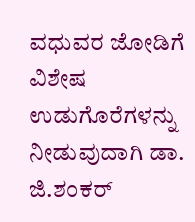ವಧುವರ ಜೋಡಿಗೆ ವಿಶೇಷ ಉಡುಗೊರೆಗಳನ್ನು ನೀಡುವುದಾಗಿ ಡಾ. ಜಿ.ಶಂಕರ್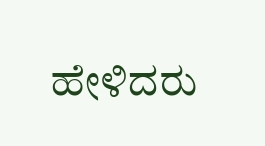ಹೇಳಿದರು